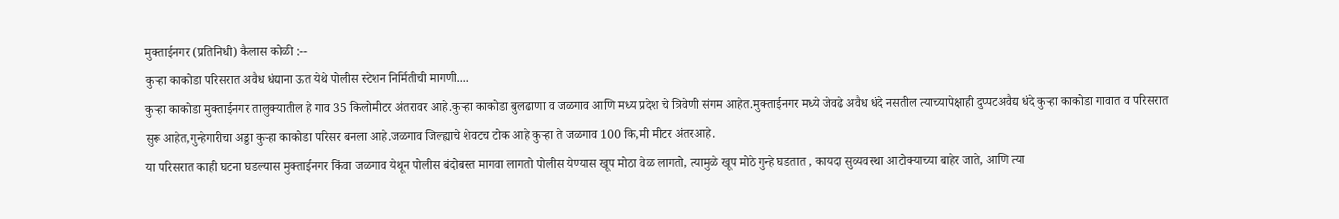मुक्ताईनगर (प्रतिनिधी) कैलास कोळी :--
कुऱ्हा काकोडा परिसरात अवैध धंद्याना ऊत येथे पोलीस स्टेशन निर्मितीची मागणी....
कुऱ्हा काकोडा मुक्ताईनगर तालुक्यातील हे गाव 35 किलोमीटर अंतरावर आहे.कुऱ्हा काकोडा बुलढाणा व जळगाव आणि मध्य प्रदेश चे त्रिवेणी संगम आहेत.मुक्ताईनगर मध्ये जेवढे अवैध धंदे नसतील त्याच्यापेक्षाही दुप्पटअवैद्य धंदे कुऱ्हा काकोडा गावात व परिसरात सुरू आहेत,गुन्हेगारीचा अड्डा कुऱ्हा काकोडा परिसर बनला आहे.जळगाव जिल्ह्याचे शेवटच टोक आहे कुऱ्हा ते जळगाव 100 कि,मी मीटर अंतरआहे.
या परिसरात काही घटना घडल्यास मुक्ताईनगर किंवा जळगाव येथून पोलीस बंदोबस्त मागवा लागतो पोलीस येण्यास खूप मोठा वेळ लागतो, त्यामुळे खूप मोठे गुन्हे घडतात , कायदा सुव्यवस्था आटोक्याच्या बाहेर जाते, आणि त्या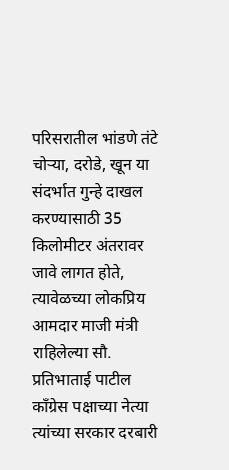परिसरातील भांडणे तंटे चोऱ्या, दरोडे, खून या संदर्भात गुन्हे दाखल करण्यासाठी 35 किलोमीटर अंतरावर जावे लागत होते, त्यावेळच्या लोकप्रिय आमदार माजी मंत्री राहिलेल्या सौ. प्रतिभाताई पाटील काँग्रेस पक्षाच्या नेत्या त्यांच्या सरकार दरबारी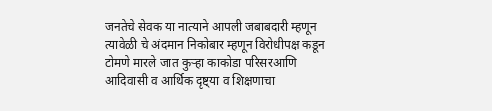जनतेचे सेवक या नात्याने आपली जबाबदारी म्हणून त्यावेळी चे अंदमान निकोबार म्हणून विरोधीपक्ष कडून टोमणे मारले जात कुऱ्हा काकोडा परिसरआणि आदिवासी व आर्थिक दृष्ट्या व शिक्षणाचा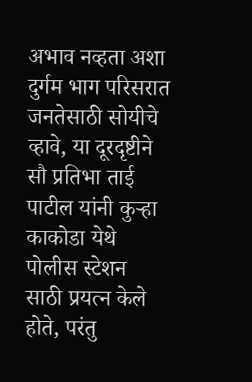अभाव नव्हता अशा दुर्गम भाग परिसरात जनतेसाठी सोयीचे व्हावे, या दूरदृष्टीने सौ प्रतिभा ताई पाटील यांनी कुऱ्हा काकोडा येथे पोलीस स्टेशन साठी प्रयत्न केले होते, परंतु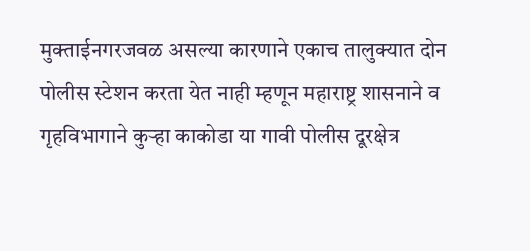मुक्ताईनगरजवळ असल्या कारणाने एकाच तालुक्यात दोन पोलीस स्टेशन करता येत नाही म्हणून महाराष्ट्र शासनाने व गृहविभागाने कुऱ्हा काकोडा या गावी पोलीस दूरक्षेत्र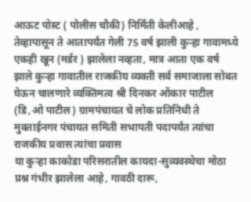आऊट पोस्ट ( पोलीस चौकी) निर्मिती केलीआहे , तेव्हापासून ते आतापर्यंत गेली 75 वर्ष झाली कुऱ्हा गावामध्ये एकही खून (मर्डर ) झालेला नव्हता, मात्र आता एक वर्ष झाले कुऱ्हा गावातील राजकीय व्यक्ती सर्व समाजाला सोबत घेऊन चालणारे व्यक्तिमत्व श्री दिनकर ओंकार पाटील (डि,ओ पाटील) ग्रामपंचायत चे लोक प्रतिनिधी ते मुक्ताईनगर पंचायत समिती सभापती पदापर्यंत त्यांचा राजकीय प्रवास त्यांचा प्रवास
या कुऱ्हा काकोडा परिसरातील कायदा-सुव्यवस्थेचा मोठा प्रश्न गंभीर झालेला आहे, गावठी दारू,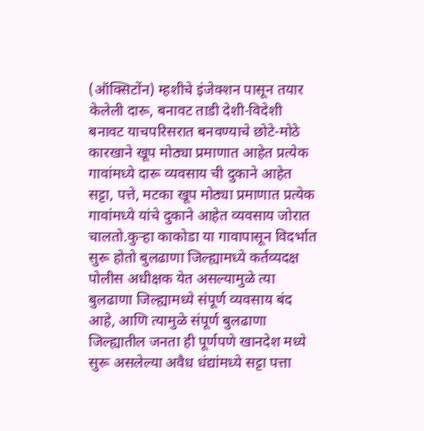(ऑक्सिटोंन) म्हशीचे इंजेक्शन पासून तयार केलेली दारू, बनावट ताडी देशी-विदेशी बनावट याचपरिसरात बनवण्याचे छोटे-मोठे कारखाने खूप मोठ्या प्रमाणात आहेत प्रत्येक गावांमध्ये दारू व्यवसाय ची दुकाने आहेत सट्टा, पत्ते, मटका खूप मोठ्या प्रमाणात प्रत्येक गावांमध्ये यांचे दुकाने आहेत व्यवसाय जोरात चालतो.कुऱ्हा काकोडा या गावापासून विदर्भात सुरू होतो बुलढाणा जिल्ह्यामध्ये कर्तव्यदक्ष पोलीस अधीक्षक येत असल्यामुळे त्या बुलढाणा जिल्ह्यामध्ये संपूर्ण व्यवसाय बंद आहे, आणि त्यामुळे संपूर्ण बुलढाणा जिल्ह्यातील जनता ही पूर्णपणे खानदेश मध्ये सुरू असलेल्या अवैध धंद्यांमध्ये सट्टा पत्ता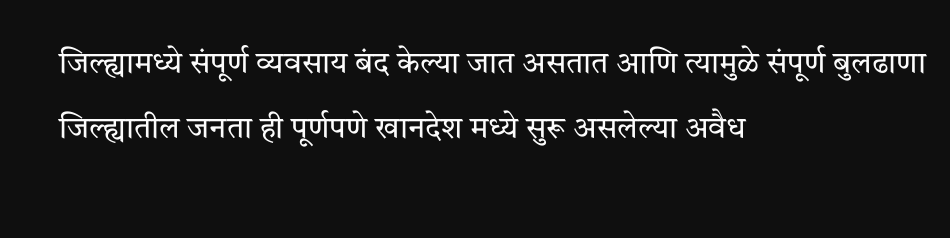जिल्ह्यामध्ये संपूर्ण व्यवसाय बंद केल्या जात असतात आणि त्यामुळे संपूर्ण बुलढाणा जिल्ह्यातील जनता ही पूर्णपणे खानदेश मध्ये सुरू असलेल्या अवैध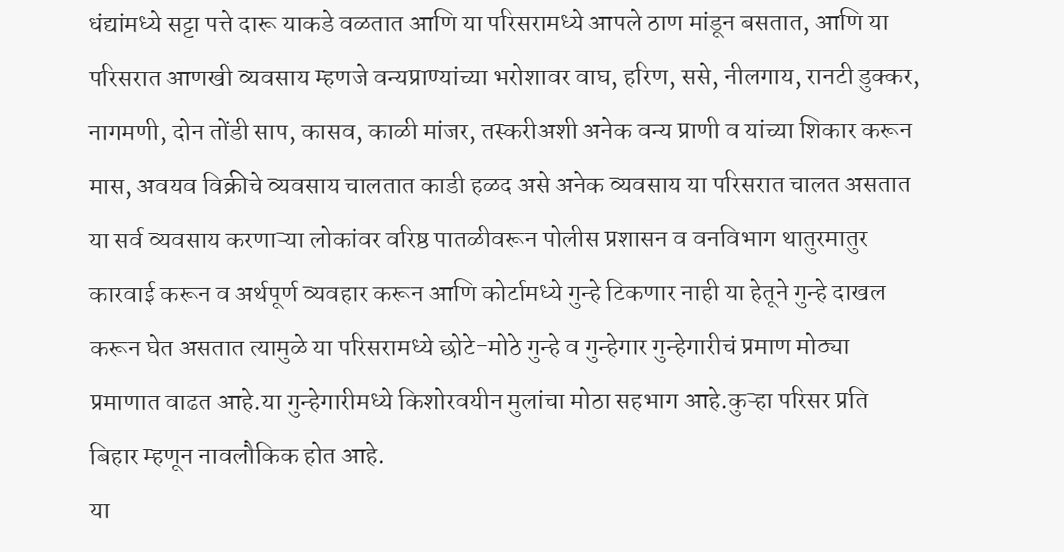धंद्यांमध्ये सट्टा पत्ते दारू याकडे वळतात आणि या परिसरामध्ये आपले ठाण मांडून बसतात, आणि या परिसरात आणखी व्यवसाय म्हणजे वन्यप्राण्यांच्या भरोशावर वाघ, हरिण, ससे, नीलगाय, रानटी डुक्कर, नागमणी, दोन तोंडी साप, कासव, काळी मांजर, तस्करीअशी अनेक वन्य प्राणी व यांच्या शिकार करून मास, अवयव विक्रीचे व्यवसाय चालतात काडी हळद असे अनेक व्यवसाय या परिसरात चालत असतात या सर्व व्यवसाय करणाऱ्या लोकांवर वरिष्ठ पातळीवरून पोलीस प्रशासन व वनविभाग थातुरमातुर कारवाई करून व अर्थपूर्ण व्यवहार करून आणि कोर्टामध्ये गुन्हे टिकणार नाही या हेतूने गुन्हे दाखल करून घेत असतात त्यामुळे या परिसरामध्ये छोटे-मोठे गुन्हे व गुन्हेगार गुन्हेगारीचं प्रमाण मोठ्या प्रमाणात वाढत आहे.या गुन्हेगारीमध्ये किशोरवयीन मुलांचा मोठा सहभाग आहे.कुऱ्हा परिसर प्रति बिहार म्हणून नावलौकिक होत आहे.
या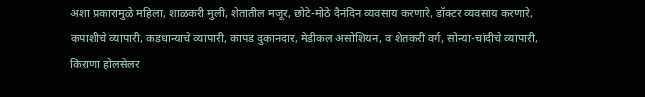अशा प्रकारामुळे महिला, शाळकरी मुली, शेतातील मजूर, छोटे-मोठे दैनंदिन व्यवसाय करणारे, डॉक्टर व्यवसाय करणारे, कपाशीचे व्यापारी, कडधान्याचे व्यापारी, कापड दुकानदार, मेडीकल असोशियन, व शेतकरी वर्ग, सोन्या-चांदीचे व्यापारी, किराणा होलसेलर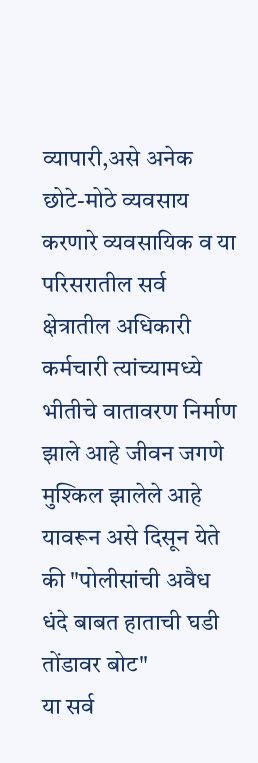व्यापारी,असे अनेक छोटे-मोठे व्यवसाय करणारे व्यवसायिक व या परिसरातील सर्व क्षेत्रातील अधिकारी कर्मचारी त्यांच्यामध्ये भीतीचे वातावरण निर्माण झाले आहे जीवन जगणे मुश्किल झालेले आहे यावरून असे दिसून येते की "पोलीसांची अवैध धंदे बाबत हाताची घडी तोंडावर बोट"
या सर्व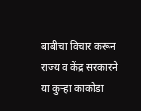बाबीचा विचार करून राज्य व केंद्र सरकारने या कुऱ्हा काकोडा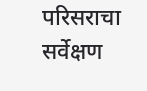परिसराचा सर्वेक्षण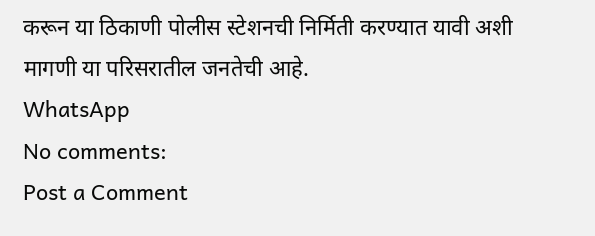करून या ठिकाणी पोलीस स्टेशनची निर्मिती करण्यात यावी अशी मागणी या परिसरातील जनतेची आहे.
WhatsApp
No comments:
Post a Comment